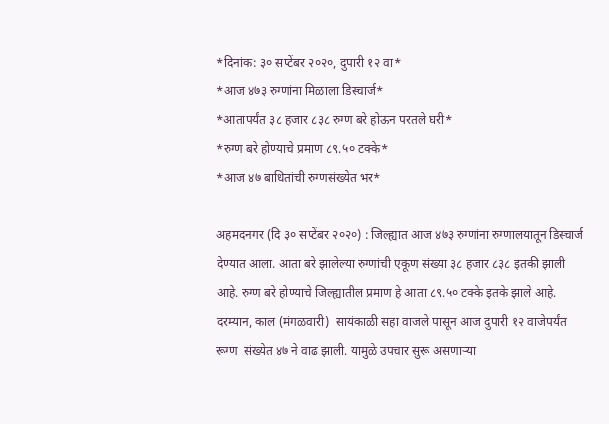*दिनांक: ३० सप्टेंबर २०२०, दुपारी १२ वा*
*आज ४७३ रुग्णांना मिळाला डिस्चार्ज*
*आतापर्यंत ३८ हजार ८३८ रुग्ण बरे होऊन परतले घरी*
*रुग्ण बरे होण्याचे प्रमाण ८९.५० टक्के*
*आज ४७ बाधितांची रुग्णसंख्येत भर*

अहमदनगर (दि ३० सप्टेंबर २०२०) : जिल्ह्यात आज ४७३ रुग्णांना रुग्णालयातून डिस्चार्ज देण्यात आला. आता बरे झालेल्या रुग्णांची एकूण संख्या ३८ हजार ८३८ इतकी झाली आहे. रुग्ण बरे होण्याचे जिल्ह्यातील प्रमाण हे आता ८९.५० टक्के इतके झाले आहे. दरम्यान, काल (मंगळवारी)  सायंकाळी सहा वाजले पासून आज दुपारी १२ वाजेपर्यंत रूग्ण  संख्येत ४७ ने वाढ झाली. यामुळे उपचार सुरू असणाऱ्या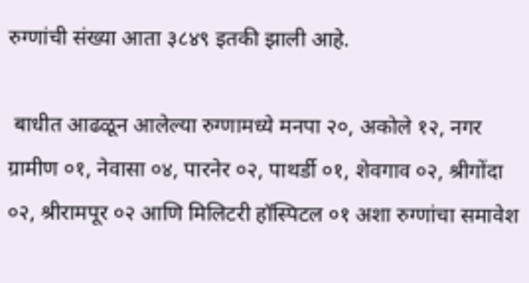रुग्णांची संख्या आता ३८४९ इतकी झाली आहे.

 बाधीत आढळून आलेल्या रुग्णामध्ये मनपा २०, अकोले १२, नगर ग्रामीण ०१, नेवासा ०४, पारनेर ०२, पाथर्डी ०१, शेवगाव ०२, श्रीगोंदा ०२, श्रीरामपूर ०२ आणि मिलिटरी हॉस्पिटल ०१ अशा रुग्णांचा समावेश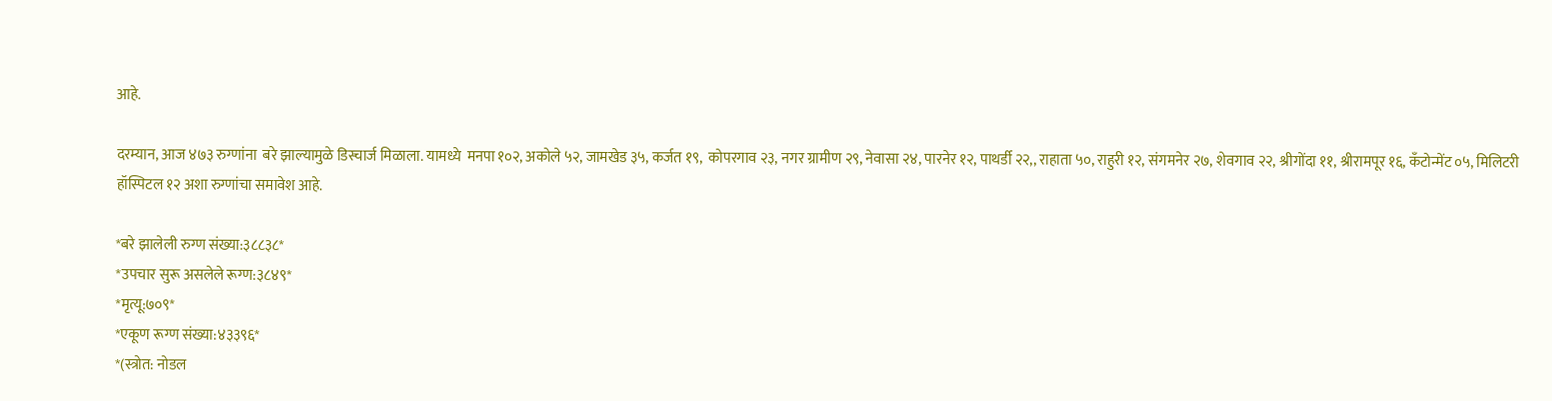आहे.

दरम्यान, आज ४७३ रुग्णांना  बरे झाल्यामुळे डिस्चार्ज मिळाला. यामध्ये  मनपा १०२, अकोले ५२, जामखेड ३५, कर्जत १९,  कोपरगाव २३, नगर ग्रामीण २९, नेवासा २४, पारनेर १२, पाथर्डी २२,, राहाता ५०, राहुरी १२, संगमनेर २७, शेवगाव २२, श्रीगोंदा ११, श्रीरामपूर १६, कॅंटोन्मेंट ०५, मिलिटरी हॉस्पिटल १२ अशा रुग्णांचा समावेश आहे.

*बरे झालेली रुग्ण संख्या:३८८३८*
*उपचार सुरू असलेले रूग्ण:३८४९*
*मृत्यू:७०९*
*एकूण रूग्ण संख्या:४३३९६*
*(स्त्रोत: नोडल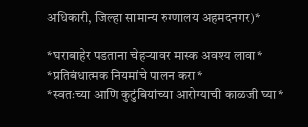अधिकारी, जिल्हा सामान्य रुग्णालय अहमदनगर)*

*घराबाहेर पडताना चेहऱ्यावर मास्क अवश्य लावा*
*प्रतिबंधात्मक नियमांचे पालन करा*
*स्वतःच्या आणि कुटुंबियांच्या आरोग्याची काळजी घ्या*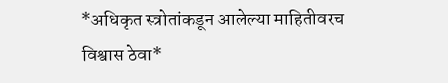*अधिकृत स्त्रोतांकडून आलेल्या माहितीवरच विश्वास ठेवा*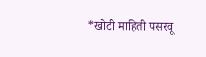*खोटी माहिती पसरवू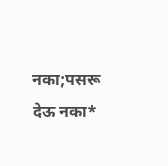नका;पसरू देऊ नका*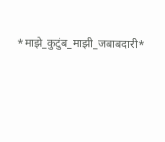*माझे_कुटुंब_माझी_जबाबदारी*